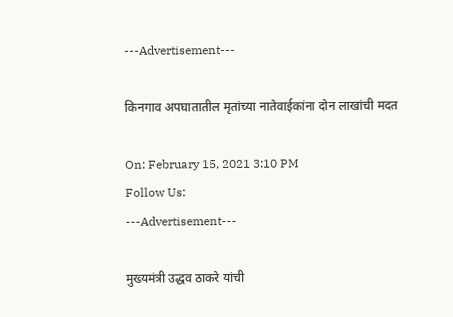---Advertisement---

किनगाव अपघातातील मृतांच्या नातेवाईकांना दोन लाखांची मदत

On: February 15, 2021 3:10 PM
Follow Us:
---Advertisement---

मुख्यमंत्री उद्धव ठाकरे यांची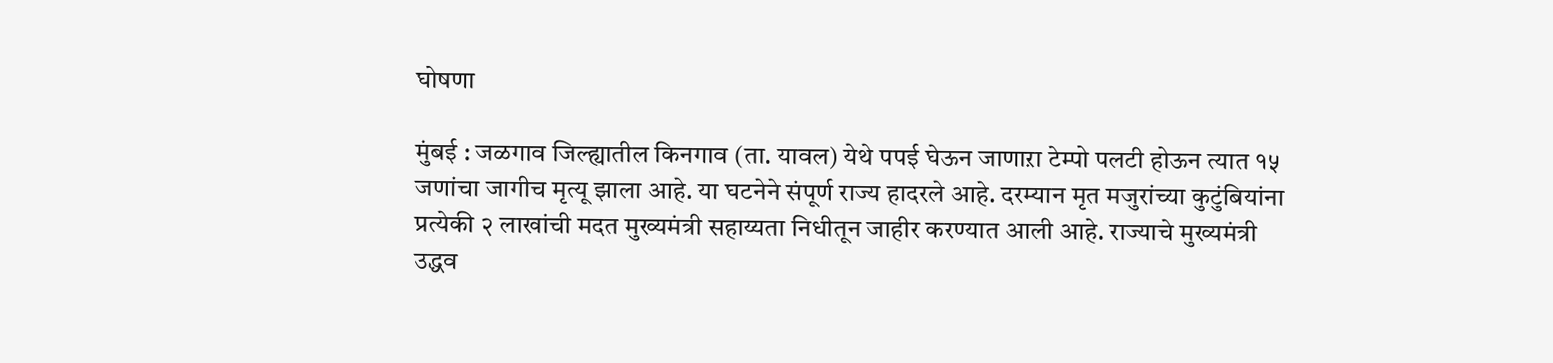घोषणा

मुंबई : जळगाव जिल्ह्यातील किनगाव (ता. यावल) येथे पपई घेऊन जाणाऱा टेम्पो पलटी होऊन त्यात १५ जणांचा जागीच मृत्यू झाला आहे. या घटनेने संपूर्ण राज्य हादरले आहे. दरम्यान मृत मजुरांच्या कुटुंबियांना प्रत्येकी २ लाखांची मदत मुख्यमंत्री सहाय्यता निधीतून जाहीर करण्यात आली आहे. राज्याचे मुख्यमंत्री उद्धव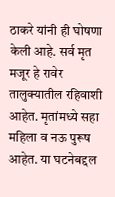ठाकरे यांनी ही घोषणा केली आहे. सर्व मृत मजूर हे रावेर तालुक्यातील रहिवाशी आहेत. मृतांमध्ये सहा महिला व नऊ पुरूष आहेत. या घटनेबद्दल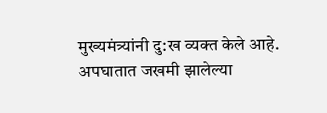मुख्यमंत्र्यांनी दु:ख व्यक्त केले आहे. अपघातात जखमी झालेल्या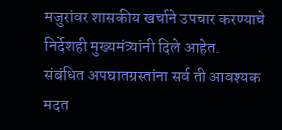मजुरांवर शासकीय खर्चाने उपचार करण्याचे निर्देशही मुख्यमंत्र्यांनी दिले आहेत.
संबंधित अपघातग्रस्तांना सर्व ती आवश्यक मदत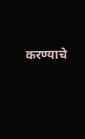करण्याचे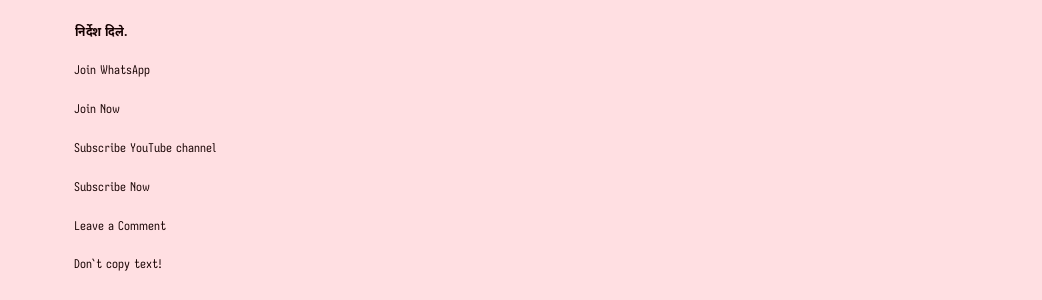निर्देश दिले.

Join WhatsApp

Join Now

Subscribe YouTube channel

Subscribe Now

Leave a Comment

Don`t copy text!